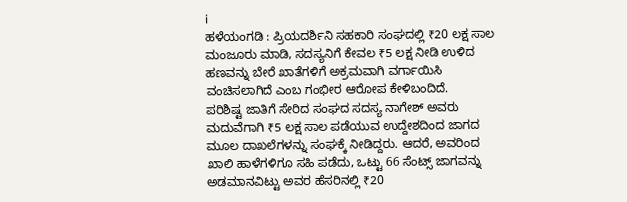i
ಹಳೆಯಂಗಡಿ : ಪ್ರಿಯದರ್ಶಿನಿ ಸಹಕಾರಿ ಸಂಘದಲ್ಲಿ ₹20 ಲಕ್ಷ ಸಾಲ ಮಂಜೂರು ಮಾಡಿ, ಸದಸ್ಯನಿಗೆ ಕೇವಲ ₹5 ಲಕ್ಷ ನೀಡಿ ಉಳಿದ ಹಣವನ್ನು ಬೇರೆ ಖಾತೆಗಳಿಗೆ ಅಕ್ರಮವಾಗಿ ವರ್ಗಾಯಿಸಿ ವಂಚಿಸಲಾಗಿದೆ ಎಂಬ ಗಂಭೀರ ಆರೋಪ ಕೇಳಿಬಂದಿದೆ.
ಪರಿಶಿಷ್ಟ ಜಾತಿಗೆ ಸೇರಿದ ಸಂಘದ ಸದಸ್ಯ ನಾಗೇಶ್ ಅವರು ಮದುವೆಗಾಗಿ ₹5 ಲಕ್ಷ ಸಾಲ ಪಡೆಯುವ ಉದ್ದೇಶದಿಂದ ಜಾಗದ ಮೂಲ ದಾಖಲೆಗಳನ್ನು ಸಂಘಕ್ಕೆ ನೀಡಿದ್ದರು. ಆದರೆ, ಅವರಿಂದ ಖಾಲಿ ಹಾಳೆಗಳಿಗೂ ಸಹಿ ಪಡೆದು, ಒಟ್ಟು 66 ಸೆಂಟ್ಸ್ ಜಾಗವನ್ನು ಅಡಮಾನವಿಟ್ಟು ಅವರ ಹೆಸರಿನಲ್ಲಿ ₹20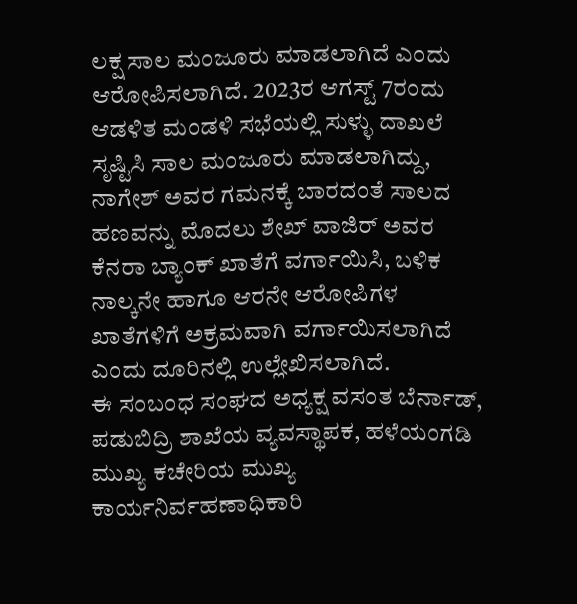ಲಕ್ಷ ಸಾಲ ಮಂಜೂರು ಮಾಡಲಾಗಿದೆ ಎಂದು ಆರೋಪಿಸಲಾಗಿದೆ. 2023ರ ಆಗಸ್ಟ್ 7ರಂದು ಆಡಳಿತ ಮಂಡಳಿ ಸಭೆಯಲ್ಲಿ ಸುಳ್ಳು ದಾಖಲೆ ಸೃಷ್ಟಿಸಿ ಸಾಲ ಮಂಜೂರು ಮಾಡಲಾಗಿದ್ದು, ನಾಗೇಶ್ ಅವರ ಗಮನಕ್ಕೆ ಬಾರದಂತೆ ಸಾಲದ ಹಣವನ್ನು ಮೊದಲು ಶೇಖ್ ವಾಜಿರ್ ಅವರ ಕೆನರಾ ಬ್ಯಾಂಕ್ ಖಾತೆಗೆ ವರ್ಗಾಯಿಸಿ, ಬಳಿಕ ನಾಲ್ಕನೇ ಹಾಗೂ ಆರನೇ ಆರೋಪಿಗಳ ಖಾತೆಗಳಿಗೆ ಅಕ್ರಮವಾಗಿ ವರ್ಗಾಯಿಸಲಾಗಿದೆ ಎಂದು ದೂರಿನಲ್ಲಿ ಉಲ್ಲೇಖಿಸಲಾಗಿದೆ.
ಈ ಸಂಬಂಧ ಸಂಘದ ಅಧ್ಯಕ್ಷ ವಸಂತ ಬೆರ್ನಾಡ್, ಪಡುಬಿದ್ರಿ ಶಾಖೆಯ ವ್ಯವಸ್ಥಾಪಕ, ಹಳೆಯಂಗಡಿ ಮುಖ್ಯ ಕಚೇರಿಯ ಮುಖ್ಯ ಕಾರ್ಯನಿರ್ವಹಣಾಧಿಕಾರಿ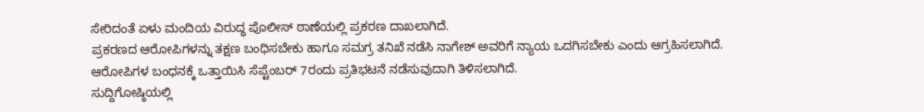ಸೇರಿದಂತೆ ಏಳು ಮಂದಿಯ ವಿರುದ್ಧ ಪೊಲೀಸ್ ಠಾಣೆಯಲ್ಲಿ ಪ್ರಕರಣ ದಾಖಲಾಗಿದೆ.
ಪ್ರಕರಣದ ಆರೋಪಿಗಳನ್ನು ತಕ್ಷಣ ಬಂಧಿಸಬೇಕು ಹಾಗೂ ಸಮಗ್ರ ತನಿಖೆ ನಡೆಸಿ ನಾಗೇಶ್ ಅವರಿಗೆ ನ್ಯಾಯ ಒದಗಿಸಬೇಕು ಎಂದು ಆಗ್ರಹಿಸಲಾಗಿದೆ. ಆರೋಪಿಗಳ ಬಂಧನಕ್ಕೆ ಒತ್ತಾಯಿಸಿ ಸೆಪ್ಟೆಂಬರ್ 7ರಂದು ಪ್ರತಿಭಟನೆ ನಡೆಸುವುದಾಗಿ ತಿಳಿಸಲಾಗಿದೆ.
ಸುದ್ದಿಗೋಷ್ಠಿಯಲ್ಲಿ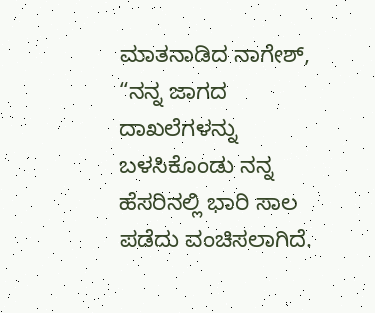ಮಾತನಾಡಿದ ನಾಗೇಶ್, “ನನ್ನ ಜಾಗದ ದಾಖಲೆಗಳನ್ನು ಬಳಸಿಕೊಂಡು ನನ್ನ ಹೆಸರಿನಲ್ಲಿ ಭಾರಿ ಸಾಲ ಪಡೆದು ವಂಚಿಸಲಾಗಿದೆ.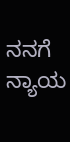ನನಗೆ ನ್ಯಾಯ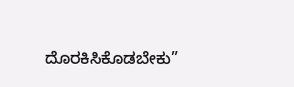ದೊರಕಿಸಿಕೊಡಬೇಕು”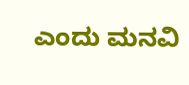ಎಂದು ಮನವಿ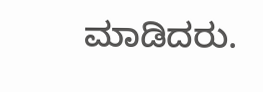ಮಾಡಿದರು.